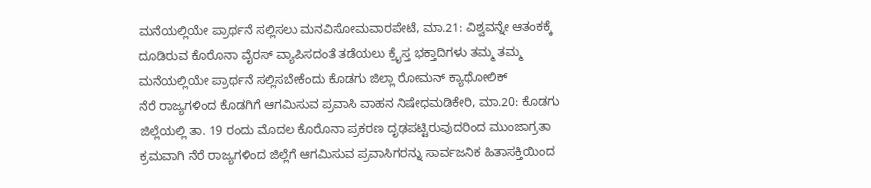ಮನೆಯಲ್ಲಿಯೇ ಪ್ರಾರ್ಥನೆ ಸಲ್ಲಿಸಲು ಮನವಿಸೋಮವಾರಪೇಟೆ, ಮಾ.21: ವಿಶ್ವವನ್ನೇ ಆತಂಕಕ್ಕೆ ದೂಡಿರುವ ಕೊರೊನಾ ವೈರಸ್ ವ್ಯಾಪಿಸದಂತೆ ತಡೆಯಲು ಕ್ರೈಸ್ತ ಭಕ್ತಾದಿಗಳು ತಮ್ಮ ತಮ್ಮ ಮನೆಯಲ್ಲಿಯೇ ಪ್ರಾರ್ಥನೆ ಸಲ್ಲಿಸಬೇಕೆಂದು ಕೊಡಗು ಜಿಲ್ಲಾ ರೋಮನ್ ಕ್ಯಾಥೋಲಿಕ್
ನೆರೆ ರಾಜ್ಯಗಳಿಂದ ಕೊಡಗಿಗೆ ಆಗಮಿಸುವ ಪ್ರವಾಸಿ ವಾಹನ ನಿಷೇಧಮಡಿಕೇರಿ, ಮಾ.20: ಕೊಡಗು ಜಿಲ್ಲೆಯಲ್ಲಿ ತಾ. 19 ರಂದು ಮೊದಲ ಕೊರೊನಾ ಪ್ರಕರಣ ದೃಢಪಟ್ಟಿರುವುದರಿಂದ ಮುಂಜಾಗ್ರತಾ ಕ್ರಮವಾಗಿ ನೆರೆ ರಾಜ್ಯಗಳಿಂದ ಜಿಲ್ಲೆಗೆ ಆಗಮಿಸುವ ಪ್ರವಾಸಿಗರನ್ನು ಸಾರ್ವಜನಿಕ ಹಿತಾಸಕ್ತಿಯಿಂದ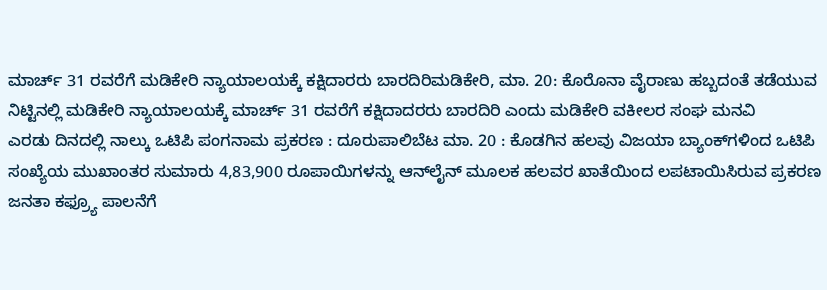ಮಾರ್ಚ್ 31 ರವರೆಗೆ ಮಡಿಕೇರಿ ನ್ಯಾಯಾಲಯಕ್ಕೆ ಕಕ್ಷಿದಾರರು ಬಾರದಿರಿಮಡಿಕೇರಿ, ಮಾ. 20: ಕೊರೊನಾ ವೈರಾಣು ಹಬ್ಬದಂತೆ ತಡೆಯುವ ನಿಟ್ಟಿನಲ್ಲಿ ಮಡಿಕೇರಿ ನ್ಯಾಯಾಲಯಕ್ಕೆ ಮಾರ್ಚ್ 31 ರವರೆಗೆ ಕಕ್ಷಿದಾದರರು ಬಾರದಿರಿ ಎಂದು ಮಡಿಕೇರಿ ವಕೀಲರ ಸಂಘ ಮನವಿ
ಎರಡು ದಿನದಲ್ಲಿ ನಾಲ್ಕು ಒಟಿಪಿ ಪಂಗನಾಮ ಪ್ರಕರಣ : ದೂರುಪಾಲಿಬೆಟ ಮಾ. 20 : ಕೊಡಗಿನ ಹಲವು ವಿಜಯಾ ಬ್ಯಾಂಕ್‍ಗಳಿಂದ ಒಟಿಪಿ ಸಂಖ್ಯೆಯ ಮುಖಾಂತರ ಸುಮಾರು 4,83,900 ರೂಪಾಯಿಗಳನ್ನು ಆನ್‍ಲೈನ್ ಮೂಲಕ ಹಲವರ ಖಾತೆಯಿಂದ ಲಪಟಾಯಿಸಿರುವ ಪ್ರಕರಣ
ಜನತಾ ಕಫ್ರ್ಯೂ ಪಾಲನೆಗೆ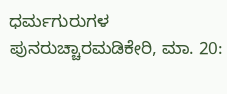ಧರ್ಮಗುರುಗಳ ಪುನರುಚ್ಚಾರಮಡಿಕೇರಿ, ಮಾ. 20: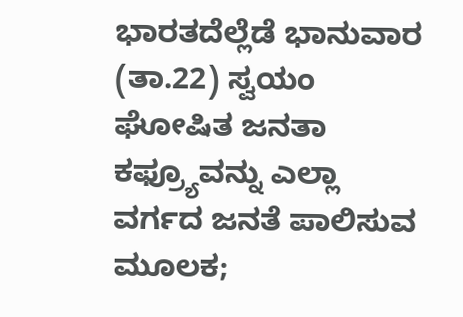ಭಾರತದೆಲ್ಲೆಡೆ ಭಾನುವಾರ (ತಾ.22) ಸ್ವಯಂ ಘೋಷಿತ ಜನತಾ ಕಫ್ರ್ಯೂವನ್ನು ಎಲ್ಲಾ ವರ್ಗದ ಜನತೆ ಪಾಲಿಸುವ ಮೂಲಕ;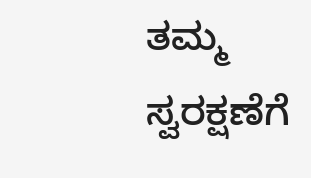ತಮ್ಮ ಸ್ವರಕ್ಷಣೆಗೆ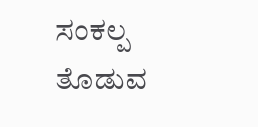ಸಂಕಲ್ಪ ತೊಡುವ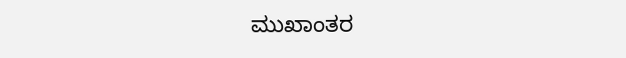ಮುಖಾಂತರ